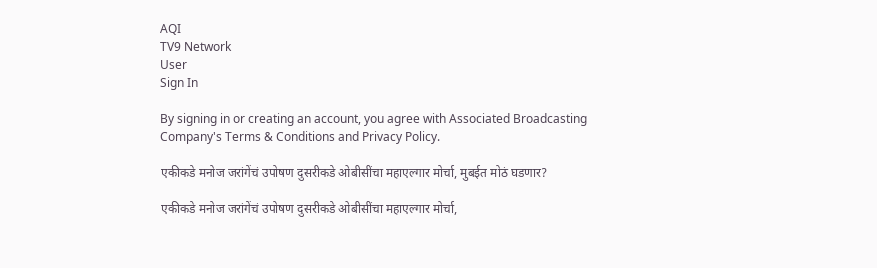AQI
TV9 Network
User
Sign In

By signing in or creating an account, you agree with Associated Broadcasting Company's Terms & Conditions and Privacy Policy.

एकीकडे मनोज जरांगेंचं उपोषण दुसरीकडे ओबीसींचा महाएल्गार मोर्चा, मुबईत मोठं घडणार?

एकीकडे मनोज जरांगेंचं उपोषण दुसरीकडे ओबीसींचा महाएल्गार मोर्चा,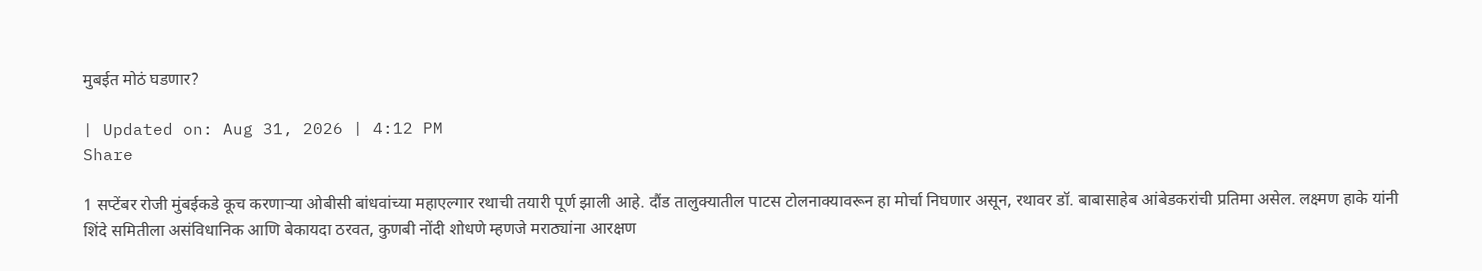मुबईत मोठं घडणार?

| Updated on: Aug 31, 2026 | 4:12 PM
Share

1 सप्टेंबर रोजी मुंबईकडे कूच करणाऱ्या ओबीसी बांधवांच्या महाएल्गार रथाची तयारी पूर्ण झाली आहे. दौंड तालुक्यातील पाटस टोलनाक्यावरून हा मोर्चा निघणार असून, रथावर डॉ. बाबासाहेब आंबेडकरांची प्रतिमा असेल. लक्ष्मण हाके यांनी शिंदे समितीला असंविधानिक आणि बेकायदा ठरवत, कुणबी नोंदी शोधणे म्हणजे मराठ्यांना आरक्षण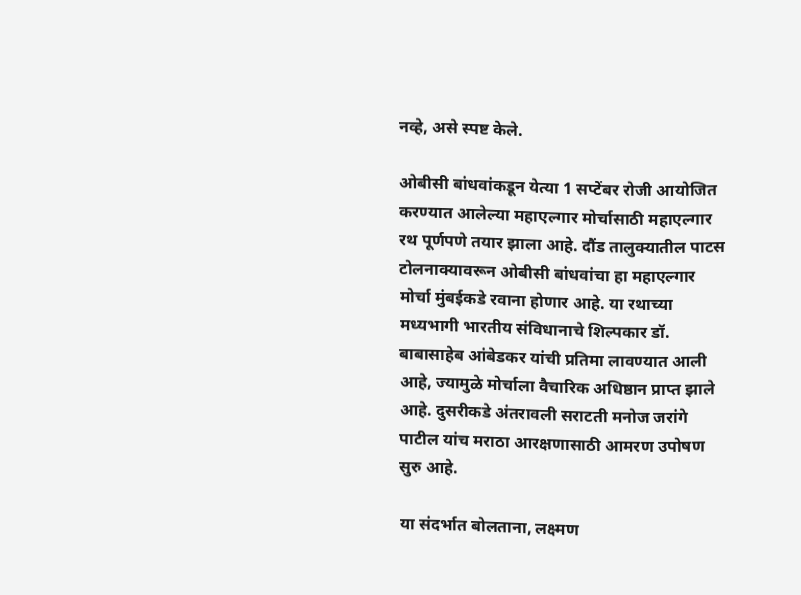नव्हे, असे स्पष्ट केले.

ओबीसी बांधवांकडून येत्या 1 सप्टेंबर रोजी आयोजित करण्यात आलेल्या महाएल्गार मोर्चासाठी महाएल्गार रथ पूर्णपणे तयार झाला आहे. दौंड तालुक्यातील पाटस टोलनाक्यावरून ओबीसी बांधवांचा हा महाएल्गार मोर्चा मुंबईकडे रवाना होणार आहे. या रथाच्या मध्यभागी भारतीय संविधानाचे शिल्पकार डॉ. बाबासाहेब आंबेडकर यांची प्रतिमा लावण्यात आली आहे, ज्यामुळे मोर्चाला वैचारिक अधिष्ठान प्राप्त झाले आहे. दुसरीकडे अंतरावली सराटती मनोज जरांगे पाटील यांच मराठा आरक्षणासाठी आमरण उपोषण सुरु आहे.

या संदर्भात बोलताना, लक्ष्मण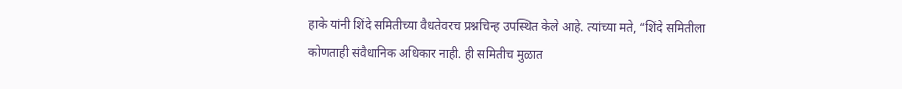हाके यांनी शिंदे समितीच्या वैधतेवरच प्रश्नचिन्ह उपस्थित केले आहे. त्यांच्या मते, “शिंदे समितीला कोणताही संवैधानिक अधिकार नाही. ही समितीच मुळात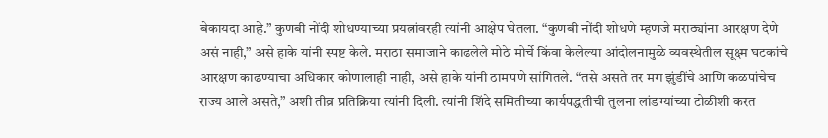बेकायदा आहे.” कुणबी नोंदी शोधण्याच्या प्रयत्नांवरही त्यांनी आक्षेप घेतला. “कुणबी नोंदी शोधणे म्हणजे मराठ्यांना आरक्षण देणे असं नाही,” असे हाके यांनी स्पष्ट केले. मराठा समाजाने काढलेले मोठे मोर्चे किंवा केलेल्या आंदोलनामुळे व्यवस्थेतील सूक्ष्म घटकांचे आरक्षण काढण्याचा अधिकार कोणालाही नाही, असे हाके यांनी ठामपणे सांगितले. “तसे असते तर मग झुंडींचे आणि कळपांचेच राज्य आले असते,” अशी तीव्र प्रतिक्रिया त्यांनी दिली. त्यांनी शिंदे समितीच्या कार्यपद्धतीची तुलना लांडग्यांच्या टोळीशी करत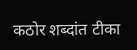कठोर शब्दांत टीका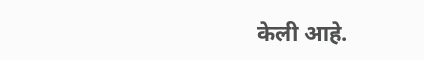केली आहे.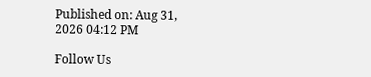Published on: Aug 31, 2026 04:12 PM

Follow Us